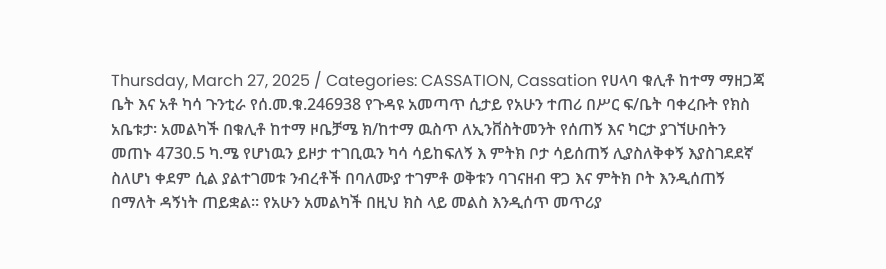Thursday, March 27, 2025 / Categories: CASSATION, Cassation የሀላባ ቁሊቶ ከተማ ማዘጋጃ ቤት እና አቶ ካሳ ጉንቲራ የሰ.መ.ቁ.246938 የጉዳዩ አመጣጥ ሲታይ የአሁን ተጠሪ በሥር ፍ/ቤት ባቀረቡት የክስ አቤቱታ፡ አመልካች በቁሊቶ ከተማ ዞቤቻሜ ክ/ከተማ ዉስጥ ለኢንቨስትመንት የሰጠኝ እና ካርታ ያገኘሁበትን መጠኑ 4730.5 ካ.ሜ የሆነዉን ይዞታ ተገቢዉን ካሳ ሳይከፍለኝ እ ምትክ ቦታ ሳይሰጠኝ ሊያስለቅቀኝ እያስገደደኛ ስለሆነ ቀደም ሲል ያልተገመቱ ንብረቶች በባለሙያ ተገምቶ ወቅቱን ባገናዘብ ዋጋ እና ምትክ ቦት እንዲሰጠኝ በማለት ዳኝነት ጠይቋል፡፡ የአሁን አመልካች በዚህ ክስ ላይ መልስ እንዲሰጥ መጥሪያ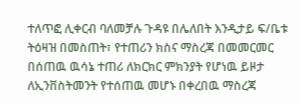ተለጥፎ ሊቀርብ ባለመቻሉ ጉዳዩ በሌለበት እንዲታይ ፍ/ቤቱ ትዕዛዝ በመስጠት፣ የተጠሪን ክስና ማስረጃ በመመርመር በሰጠዉ ዉሳኔ ተጠሪ ለክርክር ምክንያት የሆነዉ ይዞታ ለኢንቨስትመንት የተሰጠዉ መሆኑ በቀረበዉ ማስረጃ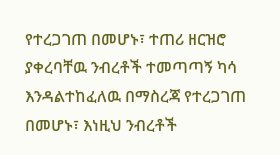የተረጋገጠ በመሆኑ፣ ተጠሪ ዘርዝሮ ያቀረባቸዉ ንብረቶች ተመጣጣኝ ካሳ እንዳልተከፈለዉ በማስረጃ የተረጋገጠ በመሆኑ፣ እነዚህ ንብረቶች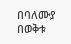በባለሙያ በወቅቱ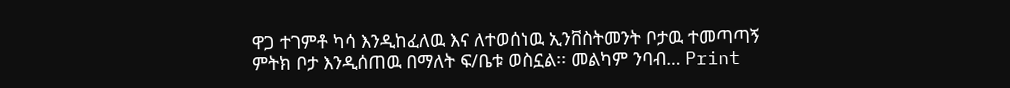ዋጋ ተገምቶ ካሳ እንዲከፈለዉ እና ለተወሰነዉ ኢንቨስትመንት ቦታዉ ተመጣጣኝ ምትክ ቦታ እንዲሰጠዉ በማለት ፍ/ቤቱ ወስኗል፡፡ መልካም ንባብ… Print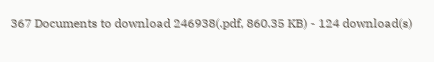367 Documents to download 246938(.pdf, 860.35 KB) - 124 download(s)